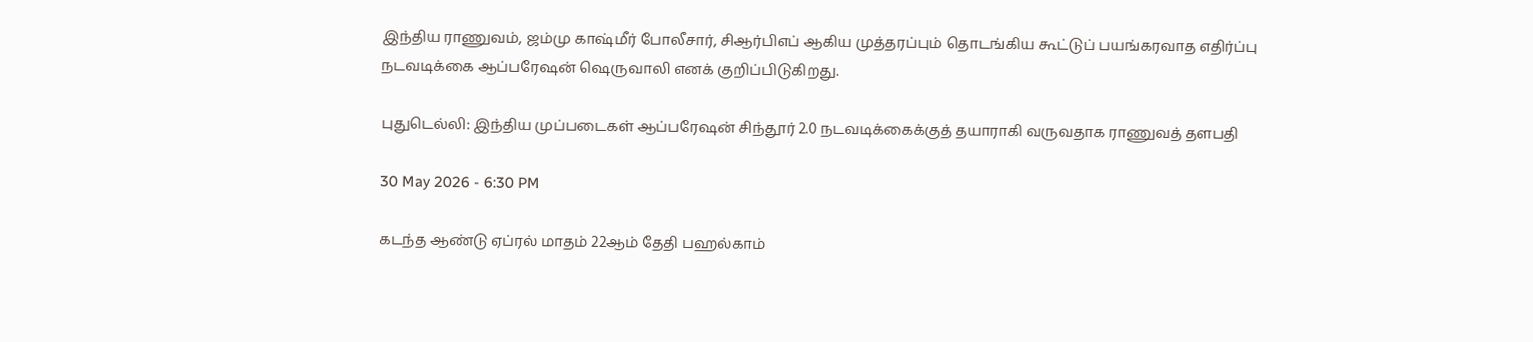இந்திய ராணுவம், ஜம்மு காஷ்மீர் போலீசார், சிஆர்பிஎப் ஆகிய முத்தரப்பும் தொடங்கிய கூட்டுப் பயங்கரவாத எதிர்ப்பு நடவடிக்கை ஆப்பரேஷன் ஷெருவாலி எனக் குறிப்பிடுகிறது.

புதுடெல்லி: இந்திய முப்படைகள் ஆப்பரேஷன் சிந்தூர் 2.0 நடவடிக்கைக்குத் தயாராகி வருவதாக ராணுவத் தளபதி

30 May 2026 - 6:30 PM

கடந்த ஆண்டு ஏப்ரல் மாதம் 22ஆம் தேதி பஹல்காம்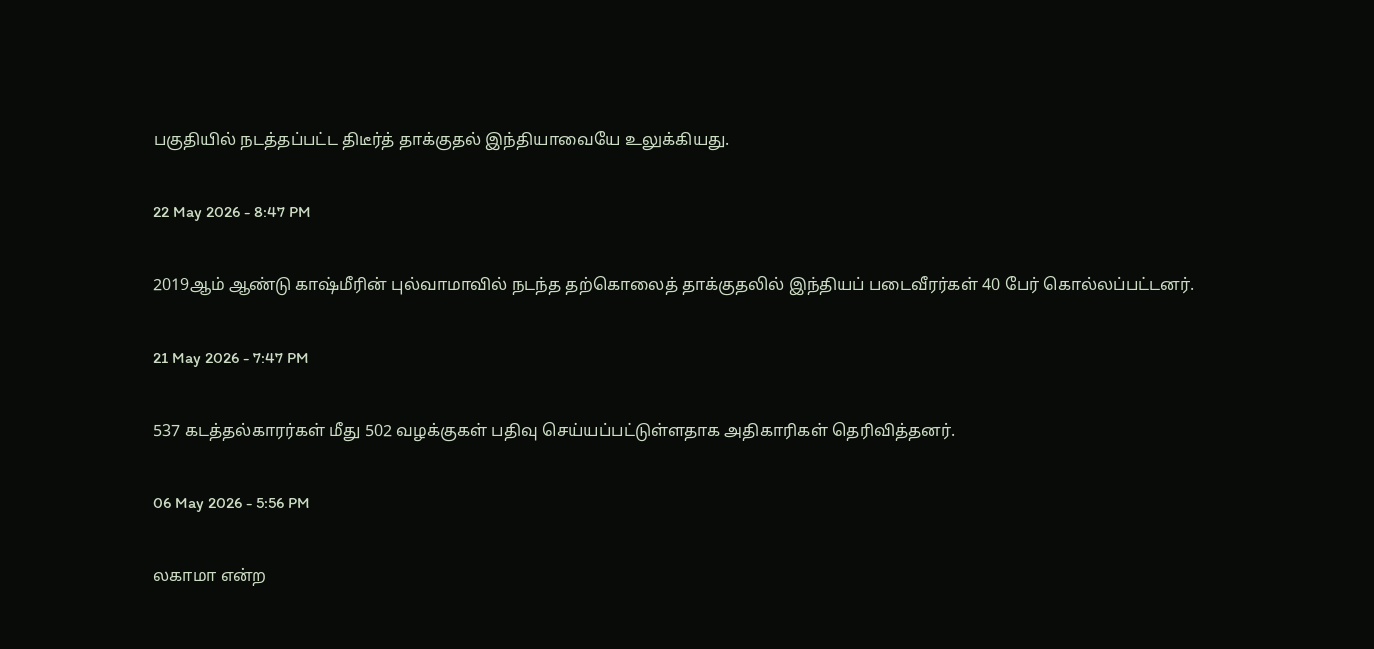பகுதியில் நடத்தப்பட்ட திடீர்த் தாக்குதல் இந்தியாவையே உலுக்கியது.

22 May 2026 - 8:47 PM

2019ஆம் ஆண்டு காஷ்மீரின் புல்வாமாவில் நடந்த தற்கொலைத் தாக்குதலில் இந்தியப் படைவீரர்கள் 40 பேர் கொல்லப்பட்டனர்.

21 May 2026 - 7:47 PM

537 கடத்தல்காரர்கள் மீது 502 வழக்குகள் பதிவு செய்யப்பட்டுள்ளதாக அதிகாரிகள் தெரிவித்தனர்.

06 May 2026 - 5:56 PM

லகாமா என்ற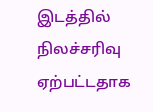இடத்தில் நிலச்சரிவு ஏற்பட்டதாக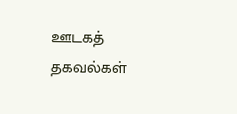ஊடகத் தகவல்கள்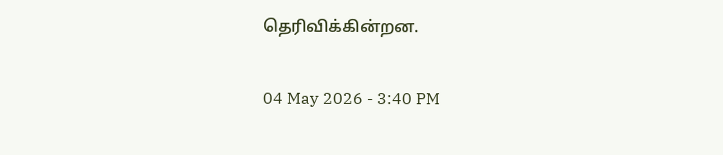தெரிவிக்கின்றன.

04 May 2026 - 3:40 PM